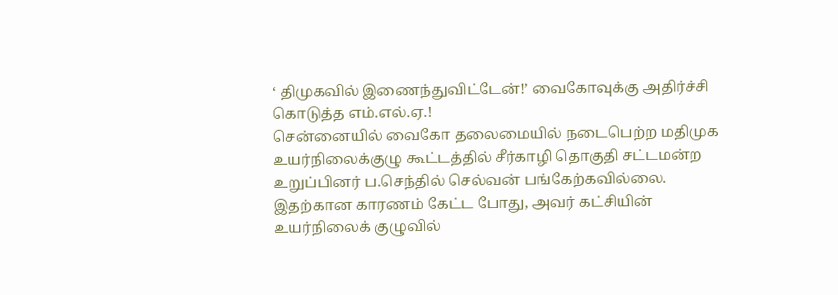‘ திமுகவில் இணைந்துவிட்டேன்!’ வைகோவுக்கு அதிர்ச்சி கொடுத்த எம்.எல்.ஏ.!
சென்னையில் வைகோ தலைமையில் நடைபெற்ற மதிமுக உயர்நிலைக்குழு கூட்டத்தில் சீர்காழி தொகுதி சட்டமன்ற உறுப்பினர் ப.செந்தில் செல்வன் பங்கேற்கவில்லை. இதற்கான காரணம் கேட்ட போது, அவர் கட்சியின் உயர்நிலைக் குழுவில்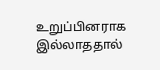உறுப்பினராக இல்லாததால்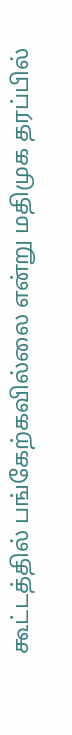கூட்டத்தில் பங்கேற்கவில்லை என்று மதிமுக தரப்பில்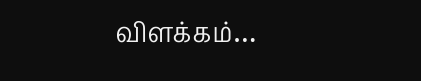விளக்கம்…